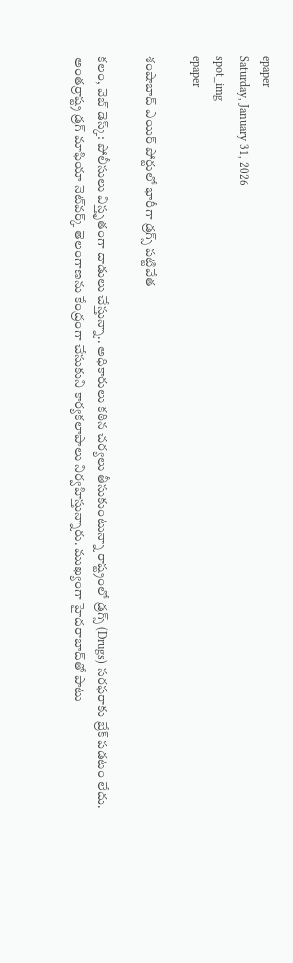epaper
Saturday, January 31, 2026
spot_img
epaper

శంషాబాద్ ఎయిర్ పోర్టులో భారీగా డ్రగ్స్ పట్టివేత

కలం, వెబ్ డెస్క్: పోలీసులు విస్తృతంగా దాడులు చేస్తున్నా.. అధికారులు కఠిన చర్యలు తీసుకుంటున్నా రాష్ట్రంలో డ్రగ్స్ (Drugs) సరఫరాకు బ్రేక్ పడటం లేదు. అంతర్రాష్ట్ర డ్రగ్ మాఫియా నెట్‌వర్క్ తెలంగాణను కేంద్రంగా చేసుకుని కార్యకలాపాలు నిర్వహిస్తున్నారు. ముఖ్యంగా హైదరాబాద్‌తో పాటు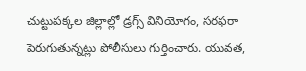చుట్టుపక్కల జిల్లాల్లో డ్రగ్స్ వినియోగం, సరఫరా పెరుగుతున్నట్లు పోలీసులు గుర్తించారు. యువత,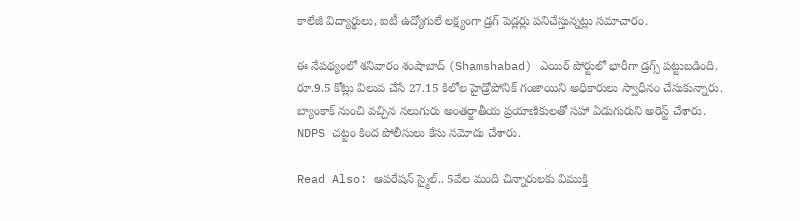కాలేజీ విద్యార్థులు, ఐటీ ఉద్యోగులే లక్ష్యంగా డ్రగ్ పెడ్లర్లు పనిచేస్తున్నట్లు సమాచారం.

ఈ నేపథ్యంలో శనివారం శంషాబాద్ (Shamshabad) ఎయిర్ పోర్టులో భారీగా డ్రగ్స్ పట్టుబడింది. రూ.9.5 కోట్లు విలువ చేసే 27.15 కిలోల హైడ్రోపోనిక్ గంజాయిని అధికారులు స్వాధీనం చేసుకున్నారు. బ్యాంకాక్ నుంచి వచ్చిన నలుగురు అంతర్జాతీయ ప్రయాణికులతో సహా ఏడుగురుని అరెస్ట్ చేశారు. NDPS చట్టం కింద పోలీసులు కేసు నమోదు చేశారు.

Read Also: ఆపరేషన్ స్మైల్.. 5వేల మంది చిన్నారులకు విముక్తి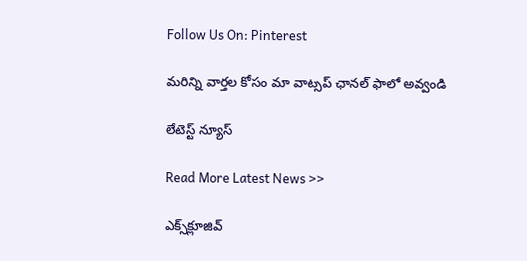Follow Us On: Pinterest

మ‌రిన్ని వార్త‌ల కోసం మా వాట్స‌ప్ ఛాన‌ల్ ఫాలో అవ్వండి

లేటెస్ట్ న్యూస్‌

Read More Latest News >>

ఎక్స్‌క్లూజివ్‌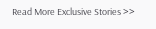Read More Exclusive Stories >>